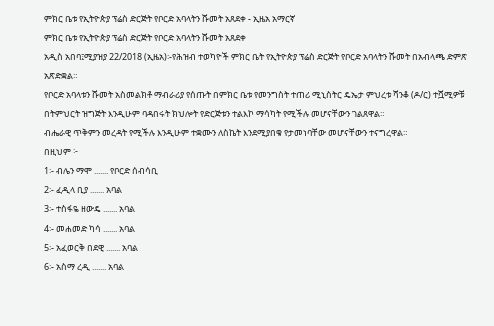ምክር ቤቱ የኢትዮጵያ ፕሬስ ድርጅት የቦርድ አባላትን ሹመት አጸደቀ - ኢዜአ አማርኛ
ምክር ቤቱ የኢትዮጵያ ፕሬስ ድርጅት የቦርድ አባላትን ሹመት አጸደቀ
አዲስ አበባ፤ሚያዝያ 22/2018 (ኢዜአ)፡-የሕዝብ ተወካዮች ምክር ቤት የኢትዮጵያ ፕሬስ ድርጅት የቦርድ አባላትን ሹመት በአብላጫ ድምጽ አጽድቋል።
የቦርድ አባላቱን ሹመት አስመልክቶ ማብራሪያ የሰጡት በምክር ቤቱ የመንግስት ተጠሪ ሚኒስትር ዴኤታ ምህረቱ ሻንቆ (ዶ/ር) ተሿሚዎቹ በትምህርት ዝግጅት እንዲሁም ባዳበሩት ክህሎት የድርጅቱን ተልእኮ ማሳካት የሚችሉ መሆናቸውን ገልጸዋል።
ብሔራዊ ጥቅምን መረዳት የሚችሉ እንዲሁም ተቋሙን ለስኬት እንደሚያበቁ የታመነባቸው መሆናቸውን ተናግረዋል።
በዚህም ፦
1፡- ብሌን ማሞ ....... የቦርድ ሰብሳቢ
2፡- ፈዲላ ቢያ ....... አባል
3፡- ተስፋዬ ዘውዴ ....... አባል
4፡- መሐመድ ካሳ ....... አባል
5፡- አፈወርቅ በደዊ ....... አባል
6፡- አስማ ረዲ ....... አባል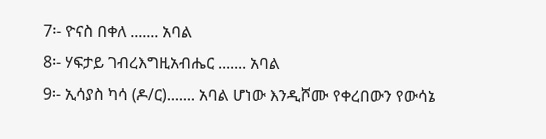7፡- ዮናስ በቀለ ....... አባል
8፡- ሃፍታይ ገብረእግዚአብሔር ....... አባል
9፡- ኢሳያስ ካሳ (ዶ/ር)....... አባል ሆነው እንዲሾሙ የቀረበውን የውሳኔ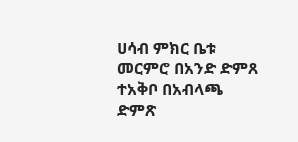ሀሳብ ምክር ቤቱ መርምሮ በአንድ ድምጸ ተአቅቦ በአብላጫ ድምጽ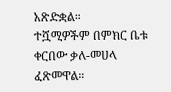አጽድቋል።
ተሿሚዎችም በምክር ቤቱ ቀርበው ቃለ-መሀላ ፈጽመዋል።